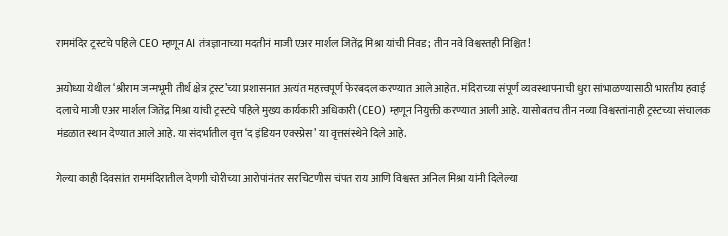राममंदिर ट्रस्टचे पहिले CEO म्हणून AI तंत्रज्ञानाच्या मदतीनं माजी एअर मार्शल जितेंद्र मिश्रा यांची निवड; तीन नवे विश्वस्तही निश्चित!

अयोध्या येथील ‘श्रीराम जन्मभूमी तीर्थ क्षेत्र ट्रस्ट’च्या प्रशासनात अत्यंत महत्त्वपूर्ण फेरबदल करण्यात आले आहेत. मंदिराच्या संपूर्ण व्यवस्थापनाची धुरा सांभाळण्यासाठी भारतीय हवाई दलाचे माजी एअर मार्शल जितेंद्र मिश्रा यांची ट्रस्टचे पहिले मुख्य कार्यकारी अधिकारी (CEO) म्हणून नियुक्ती करण्यात आली आहे. यासोबतच तीन नव्या विश्वस्तांनाही ट्रस्टच्या संचालक मंडळात स्थान देण्यात आले आहे. या संदर्भातील वृत्त ‘द इंडियन एक्स्प्रेस’ या वृत्तसंस्थेने दिले आहे.

गेल्या काही दिवसांत राममंदिरातील देणगी चोरीच्या आरोपांनंतर सरचिटणीस चंपत राय आणि विश्वस्त अनिल मिश्रा यांनी दिलेल्या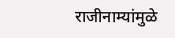राजीनाम्यांमुळे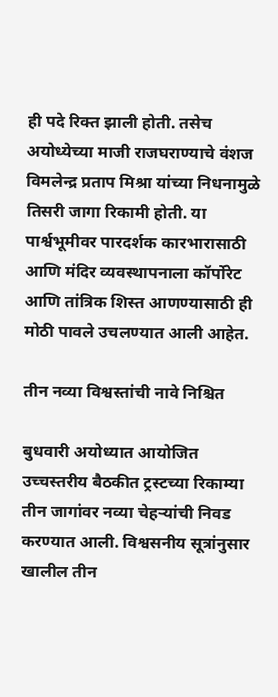ही पदे रिक्त झाली होती. तसेच अयोध्येच्या माजी राजघराण्याचे वंशज विमलेन्द्र प्रताप मिश्रा यांच्या निधनामुळे तिसरी जागा रिकामी होती. या पार्श्वभूमीवर पारदर्शक कारभारासाठी आणि मंदिर व्यवस्थापनाला कॉर्पोरेट आणि तांत्रिक शिस्त आणण्यासाठी ही मोठी पावले उचलण्यात आली आहेत.

तीन नव्या विश्वस्तांची नावे निश्चित

बुधवारी अयोध्यात आयोजित उच्चस्तरीय बैठकीत ट्रस्टच्या रिकाम्या तीन जागांवर नव्या चेहऱ्यांची निवड करण्यात आली. विश्वसनीय सूत्रांनुसार खालील तीन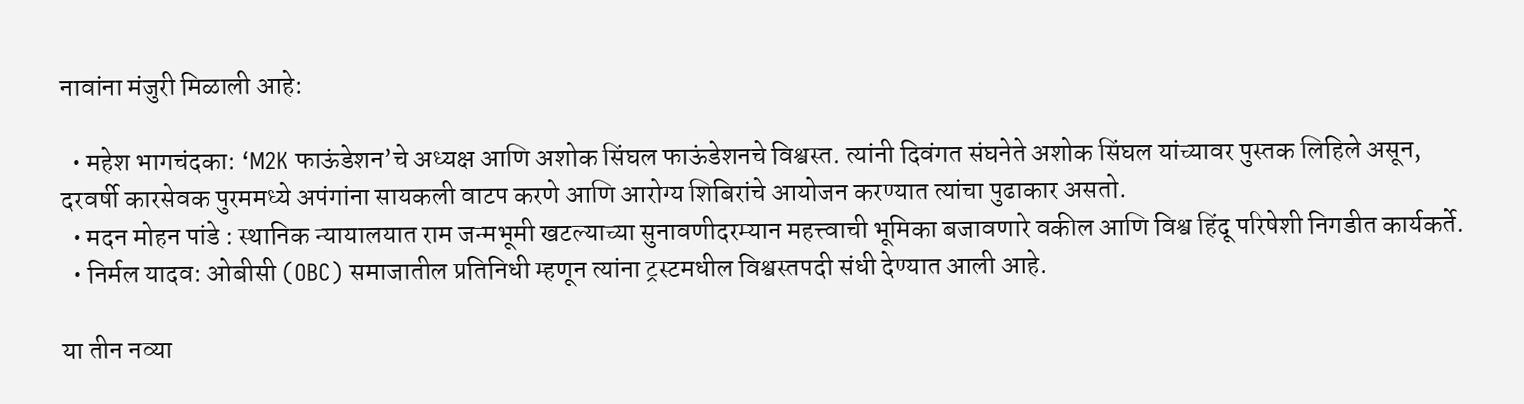नावांना मंजुरी मिळाली आहे:

  • महेश भागचंदका: ‘M2K फाऊंडेशन’चे अध्यक्ष आणि अशोक सिंघल फाऊंडेशनचे विश्वस्त. त्यांनी दिवंगत संघनेते अशोक सिंघल यांच्यावर पुस्तक लिहिले असून, दरवर्षी कारसेवक पुरममध्ये अपंगांना सायकली वाटप करणे आणि आरोग्य शिबिरांचे आयोजन करण्यात त्यांचा पुढाकार असतो.
  • मदन मोहन पांडे : स्थानिक न्यायालयात राम जन्मभूमी खटल्याच्या सुनावणीदरम्यान महत्त्वाची भूमिका बजावणारे वकील आणि विश्व हिंदू परिषेशी निगडीत कार्यकर्ते.
  • निर्मल यादव: ओबीसी (OBC) समाजातील प्रतिनिधी म्हणून त्यांना ट्रस्टमधील विश्वस्तपदी संधी देण्यात आली आहे.

या तीन नव्या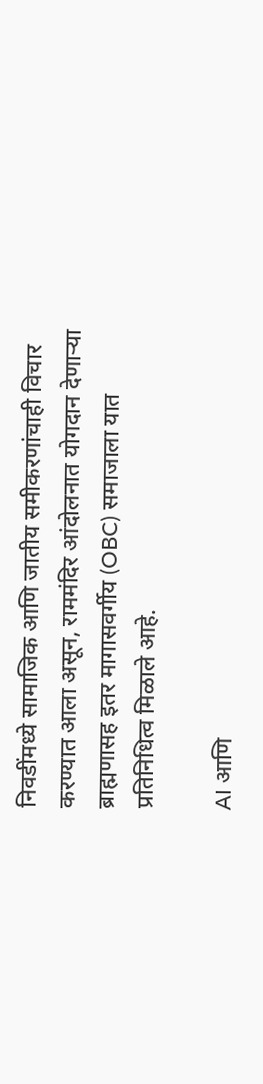निवडींमध्ये सामाजिक आणि जातीय समीकरणांचाही विचार करण्यात आला असून, राममंदिर आंदोलनात योगदान देणाऱ्या ब्राह्मणासह इतर मागासवर्गीय (OBC) समाजाला यात प्रतिनिधित्व मिळाले आहे.

AI आणि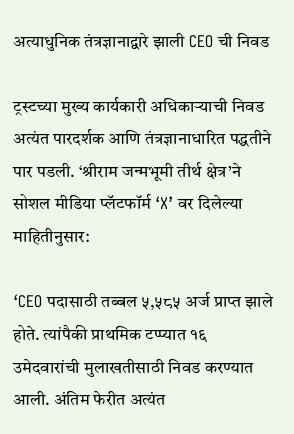अत्याधुनिक तंत्रज्ञानाद्वारे झाली CEO ची निवड

ट्रस्टच्या मुख्य कार्यकारी अधिकाऱ्याची निवड अत्यंत पारदर्शक आणि तंत्रज्ञानाधारित पद्धतीने पार पडली. ‘श्रीराम जन्मभूमी तीर्थ क्षेत्र’ने सोशल मीडिया प्लॅटफॉर्म ‘X’ वर दिलेल्या माहितीनुसार:

‘CEO पदासाठी तब्बल ५,५८५ अर्ज प्राप्त झाले होते. त्यांपैकी प्राथमिक टप्प्यात १६ उमेदवारांची मुलाखतीसाठी निवड करण्यात आली. अंतिम फेरीत अत्यंत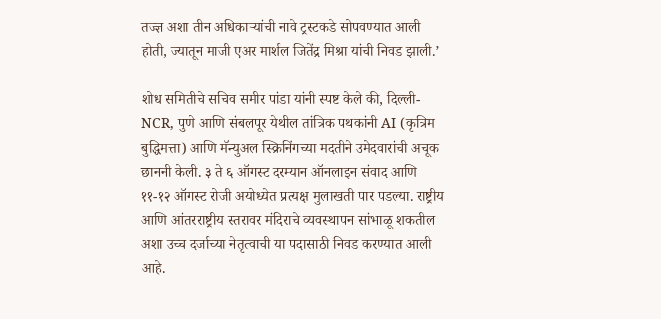तज्ज्ञ अशा तीन अधिकाऱ्यांची नावे ट्रस्टकडे सोपवण्यात आली होती, ज्यातून माजी एअर मार्शल जितेंद्र मिश्रा यांची निवड झाली.’

शोध समितीचे सचिव समीर पांडा यांनी स्पष्ट केले की, दिल्ली-NCR, पुणे आणि संबलपूर येथील तांत्रिक पथकांनी AI (कृत्रिम बुद्धिमत्ता) आणि मॅन्युअल स्क्रिनिंगच्या मदतीने उमेदवारांची अचूक छाननी केली. ३ ते ६ ऑगस्ट दरम्यान ऑनलाइन संवाद आणि ११-१२ ऑगस्ट रोजी अयोध्येत प्रत्यक्ष मुलाखती पार पडल्या. राष्ट्रीय आणि आंतरराष्ट्रीय स्तरावर मंदिराचे व्यवस्थापन सांभाळू शकतील अशा उच्च दर्जाच्या नेतृत्वाची या पदासाठी निवड करण्यात आली आहे.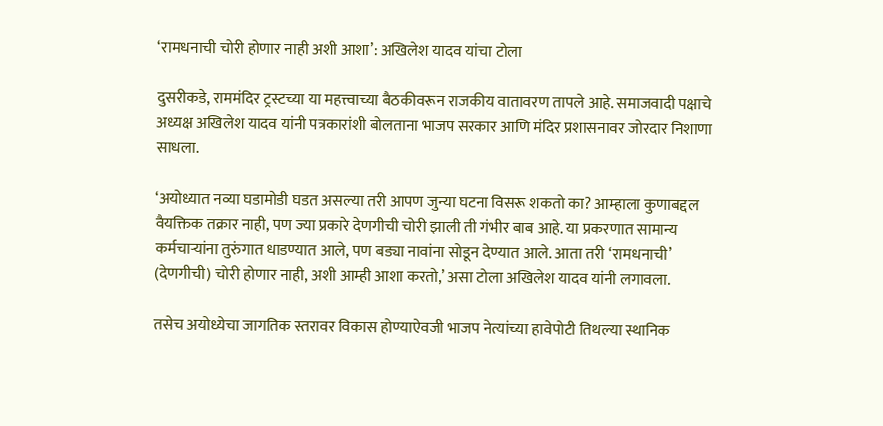‘रामधनाची चोरी होणार नाही अशी आशा’: अखिलेश यादव यांचा टोला

दुसरीकडे, राममंदिर ट्रस्टच्या या महत्त्वाच्या बैठकीवरून राजकीय वातावरण तापले आहे. समाजवादी पक्षाचे अध्यक्ष अखिलेश यादव यांनी पत्रकारांशी बोलताना भाजप सरकार आणि मंदिर प्रशासनावर जोरदार निशाणा साधला.

‘अयोध्यात नव्या घडामोडी घडत असल्या तरी आपण जुन्या घटना विसरू शकतो का? आम्हाला कुणाबद्दल वैयक्तिक तक्रार नाही, पण ज्या प्रकारे देणगीची चोरी झाली ती गंभीर बाब आहे. या प्रकरणात सामान्य कर्मचाऱ्यांना तुरुंगात धाडण्यात आले, पण बड्या नावांना सोडून देण्यात आले. आता तरी ‘रामधनाची’ (देणगीची) चोरी होणार नाही, अशी आम्ही आशा करतो,’ असा टोला अखिलेश यादव यांनी लगावला.

तसेच अयोध्येचा जागतिक स्तरावर विकास होण्याऐवजी भाजप नेत्यांच्या हावेपोटी तिथल्या स्थानिक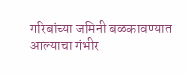गरिबांच्या जमिनी बळकावण्यात आल्याचा गंभीर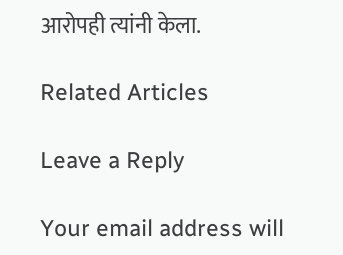आरोपही त्यांनी केला.

Related Articles

Leave a Reply

Your email address will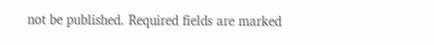not be published. Required fields are marked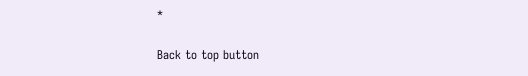*

Back to top button